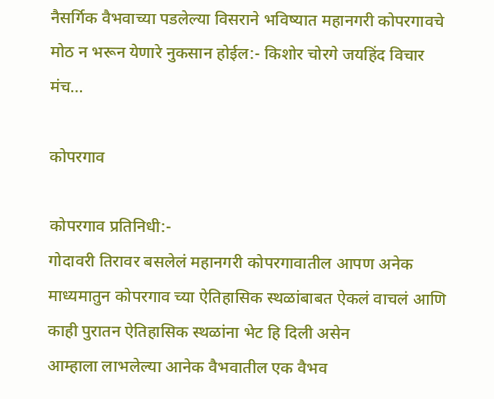नैसर्गिक वैभवाच्या पडलेल्या विसराने भविष्यात महानगरी कोपरगावचे मोठ न भरून येणारे नुकसान होईल:- किशोर चोरगे जयहिंद विचार मंच…

कोपरगाव

कोपरगाव प्रतिनिधी:-
गोदावरी तिरावर बसलेलं महानगरी कोपरगावातील आपण अनेक माध्यमातुन कोपरगाव च्या ऐतिहासिक स्थळांबाबत ऐकलं वाचलं आणि काही पुरातन ऐतिहासिक स्थळांना भेट हि दिली असेन
आम्हाला लाभलेल्या आनेक वैभवातील एक वैभव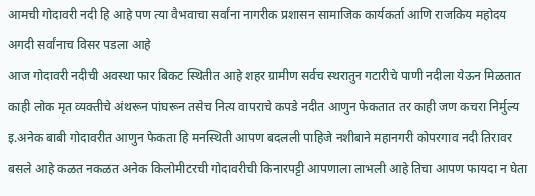आमची गोदावरी नदी हि आहे पण त्या वैभवाचा सर्वांना नागरीक प्रशासन सामाजिक कार्यकर्ता आणि राजकिय महोदय अगदी सर्वांनाच विसर पडला आहे
आज गोदावरी नदीची अवस्था फार बिकट स्थितीत आहे शहर ग्रामीण सर्वच स्थरातुन गटारीचे पाणी नदीला येऊन मिळतात काही लोक मृत व्यक्तीचे अंथरून पांघरून तसेच नित्य वापराचे कपडे नदीत आणुन फेकतात तर काही जण कचरा निर्मुल्य इ.अनेक बाबी गोदावरीत आणुन फेकता हि मनस्थिती आपण बदलली पाहिजे नशीबाने महानगरी कोपरगाव नदी तिरावर बसले आहे कळत नकळत अनेक किलोमीटरची गोदावरीची किनारपट्टी आपणाला लाभली आहे तिचा आपण फायदा न घेता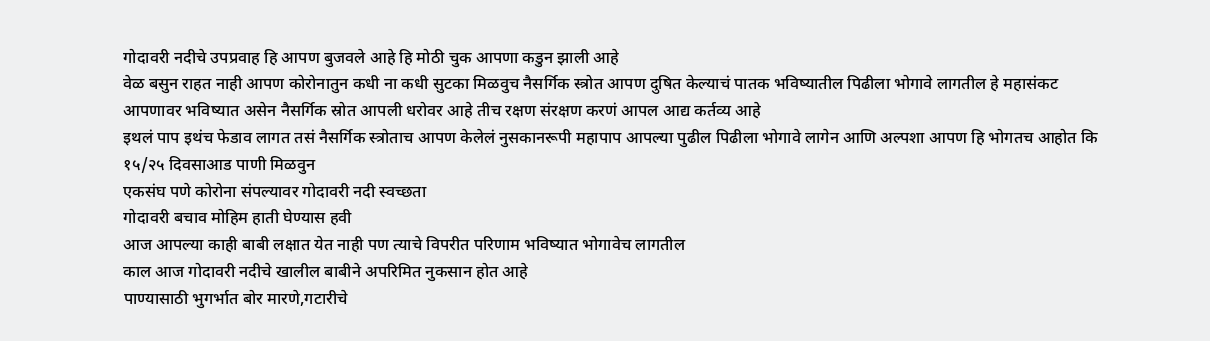गोदावरी नदीचे उपप्रवाह हि आपण बुजवले आहे हि मोठी चुक आपणा कडुन झाली आहे
वेळ बसुन राहत नाही आपण कोरोनातुन कधी ना कधी सुटका मिळवुच नैसर्गिक स्त्रोत आपण दुषित केल्याचं पातक भविष्यातील पिढीला भोगावे लागतील हे महासंकट आपणावर भविष्यात असेन नैसर्गिक स्रोत आपली धरोवर आहे तीच रक्षण संरक्षण करणं आपल आद्य कर्तव्य आहे
इथलं पाप इथंच फेडाव लागत तसं नैसर्गिक स्त्रोताच आपण केलेलं नुसकानरूपी महापाप आपल्या पुढील पिढीला भोगावे लागेन आणि अल्पशा आपण हि भोगतच आहोत कि १५/२५ दिवसाआड पाणी मिळवुन
एकसंघ पणे कोरोना संपल्यावर गोदावरी नदी स्वच्छता
गोदावरी बचाव मोहिम हाती घेण्यास हवी
आज आपल्या काही बाबी लक्षात येत नाही पण त्याचे विपरीत परिणाम भविष्यात भोगावेच लागतील
काल आज गोदावरी नदीचे खालील बाबीने अपरिमित नुकसान होत आहे
पाण्यासाठी भुगर्भात बोर मारणे,गटारीचे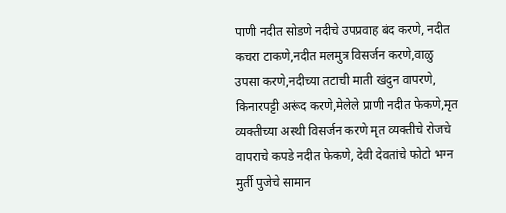पाणी नदीत सोडणे नदीचे उपप्रवाह बंद करणे, नदीत कचरा टाकणे,नदीत मलमुत्र विसर्जन करणे,वाळु उपसा करणे,नदीच्या तटाची माती खंदुन वापरणे, किनारपट्टी अरूंद करणे,मेलेले प्राणी नदीत फेकणे,मृत व्यक्तीच्या अस्थी विसर्जन करणे मृत व्यक्तीचे रोजचे वापराचे कपडे नदीत फेकणे, देवी देवतांचे फोटो भग्न मुर्ती पुजेचे सामान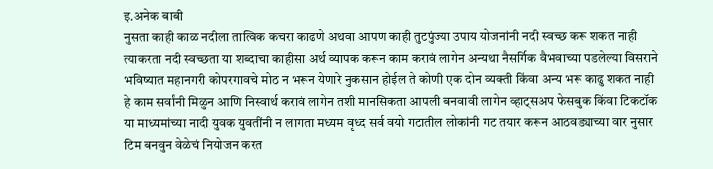इ.अनेक बाबी
नुसता काही काळ नदीला तात्विक कचरा काढणे अथवा आपण काही तुटपुंज्या उपाय योजनांनी नदी स्वच्छ करू शकत नाही त्याकरता नदी स्वच्छता या शब्दाचा काहीसा अर्थ व्यापक करून काम करावं लागेन अन्यथा नैसर्गिक वैभवाच्या पडलेल्या विसराने भविष्यात महानगरी कोपरगावचे मोठ न भरून येणारे नुकसान होईल ते कोणी एक दोन व्यक्ती किंवा अन्य भरू काढु शकत नाही हे काम सर्वांनी मिळुन आणि निस्वार्थ करावं लागेन‌ तशी मानसिकता आपली बनवावी लागेन व्हाट्सअप फेसबुक किंवा टिकटॉक या माध्यमांच्या नादी युवक युवतींनी न लागता मध्यम वृध्द सर्व वयो गटातील लोकांनी गट तयार करून आठवड्याच्या वार नुसार टिम बनवुन वेळेचं नियोजन करत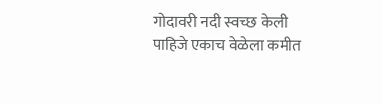गोदावरी नदी स्वच्छ केली पाहिजे एकाच वेळेला कमीत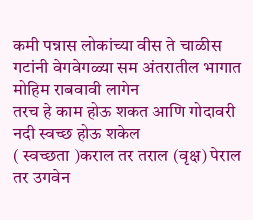कमी पन्नास लोकांच्या वीस ते चाळीस गटांनी वेगवेगळ्या सम अंतरातील भागात मोहिम राबवावी लागेन
तरच हे काम होऊ शकत आणि गोदावरी नदी स्वच्छ होऊ शकेल
( स्वच्छता )कराल तर तराल (वृक्ष) पेराल तर उगवेन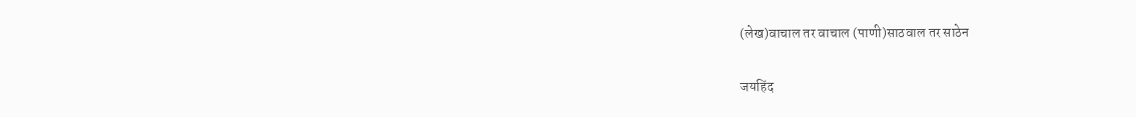(लेख)वाचाल तर वाचाल (पाणी)साठवाल तर साठेन

जयहिंद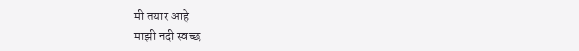मी तयार आहे
माझी नदी स्वच्छ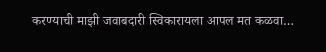करण्याची माझी जवाबदारी स्विकारायला आपल मत कळवा…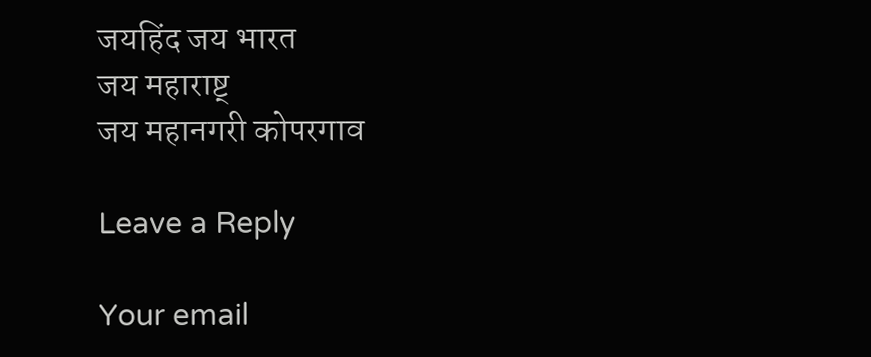जयहिंद जय भारत
जय महाराष्ट्
जय महानगरी कोपरगाव

Leave a Reply

Your email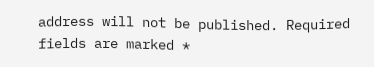address will not be published. Required fields are marked *